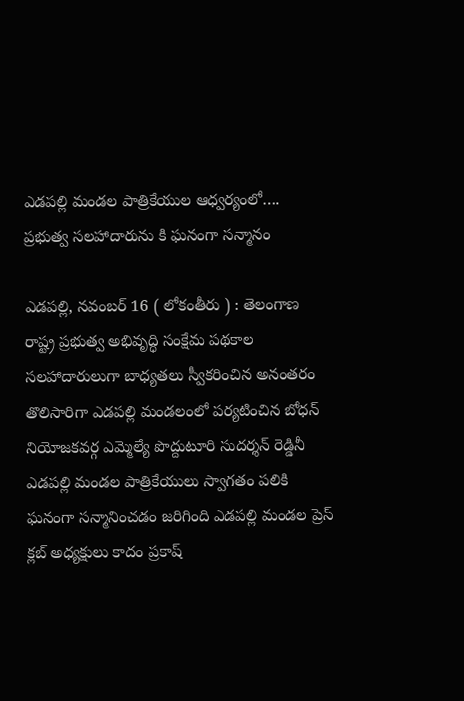ఎడపల్లి మండల పాత్రికేయుల ఆధ్వర్యంలో….
ప్రభుత్వ సలహాదారును కి ఘనంగా సన్మానం

ఎడపల్లి, నవంబర్ 16 ( లోకంతీరు ) : తెలంగాణ రాష్ట్ర ప్రభుత్వ అభివృద్ధి సంక్షేమ పథకాల సలహాదారులుగా బాధ్యతలు స్వీకరించిన అనంతరం తొలిసారిగా ఎడపల్లి మండలంలో పర్యటించిన బోధన్ నియోజకవర్గ ఎమ్మెల్యే పొద్దుటూరి సుదర్శన్ రెడ్డినీ ఎడపల్లి మండల పాత్రికేయులు స్వాగతం పలికి ఘనంగా సన్మానించడం జరిగింది ఎడపల్లి మండల ప్రెస్ క్లబ్ అధ్యక్షులు కాదం ప్రకాష్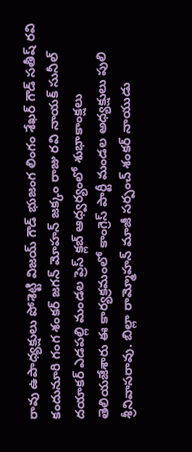రావు ఉపాధ్యక్షులు పోశెట్టి విజయ్ గౌడ్ భుజంగ లింగం శేఖర్ గౌడ్ సతీష్ రవి కందునూరి గంగ శంకర్ జగన్ మోహన్ జక్కం రాజు రవి నాయక్ సునీల్ దయాకర్ ఎడపల్లి మండల ప్రెస్ క్లబ్ ఆధ్వర్యంలో శుభాకాంక్షలు తెలియజేశారు ఈ కార్యక్రమంలో కాంగ్రెస్ పార్టీ మండల అధ్యక్షులు పులి శ్రీనివాసరావు. బిల్లా రామ్మోహన్ మాజీ సర్పంచ్ శంకర్ నాయుడు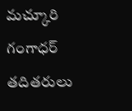మచ్కూరి గంగాధర్ తదితరులు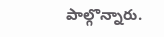పాల్గొన్నారు.